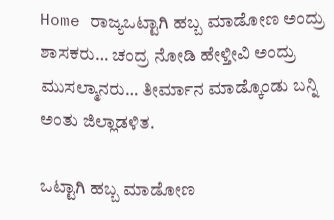Home ರಾಜ್ಯಒಟ್ಟಾಗಿ ಹಬ್ಬ ಮಾಡೋಣ ಅಂದ್ರು ಶಾಸಕರು… ಚಂದ್ರ ನೋಡಿ ಹೇಳ್ತೀವಿ ಅಂದ್ರು ಮುಸಲ್ಮಾನರು… ತೀರ್ಮಾನ ಮಾಡ್ಕೊಂಡು ಬನ್ನಿ ಅಂತು ಜಿಲ್ಲಾಡಳಿತ.

ಒಟ್ಟಾಗಿ ಹಬ್ಬ ಮಾಡೋಣ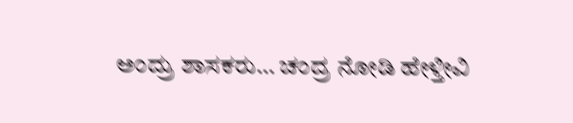ಅಂದ್ರು ಶಾಸಕರು… ಚಂದ್ರ ನೋಡಿ ಹೇಳ್ತೀವಿ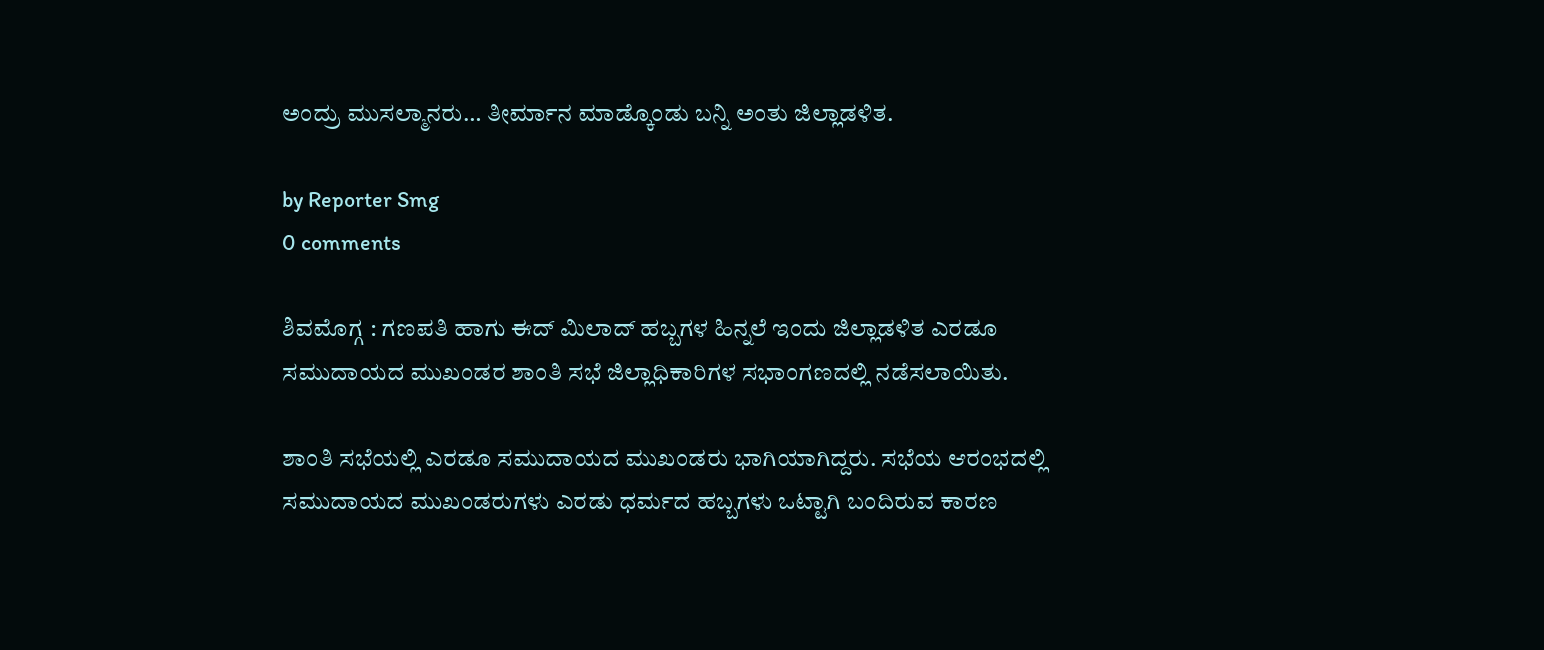ಅಂದ್ರು ಮುಸಲ್ಮಾನರು… ತೀರ್ಮಾನ ಮಾಡ್ಕೊಂಡು ಬನ್ನಿ ಅಂತು ಜಿಲ್ಲಾಡಳಿತ.

by Reporter Smg
0 comments

ಶಿವಮೊಗ್ಗ : ಗಣಪತಿ ಹಾಗು ಈದ್ ಮಿಲಾದ್ ಹಬ್ಬಗಳ ಹಿನ್ನಲೆ ಇಂದು ಜಿಲ್ಲಾಡಳಿತ ಎರಡೂ ಸಮುದಾಯದ ಮುಖಂಡರ ಶಾಂತಿ ಸಭೆ ಜಿಲ್ಲಾಧಿಕಾರಿಗಳ ಸಭಾಂಗಣದಲ್ಲಿ ನಡೆಸಲಾಯಿತು.

ಶಾಂತಿ ಸಭೆಯಲ್ಲಿ ಎರಡೂ ಸಮುದಾಯದ ಮುಖಂಡರು ಭಾಗಿಯಾಗಿದ್ದರು. ಸಭೆಯ ಆರಂಭದಲ್ಲಿ ಸಮುದಾಯದ ಮುಖಂಡರುಗಳು ಎರಡು ಧರ್ಮದ ಹಬ್ಬಗಳು ಒಟ್ಟಾಗಿ ಬಂದಿರುವ ಕಾರಣ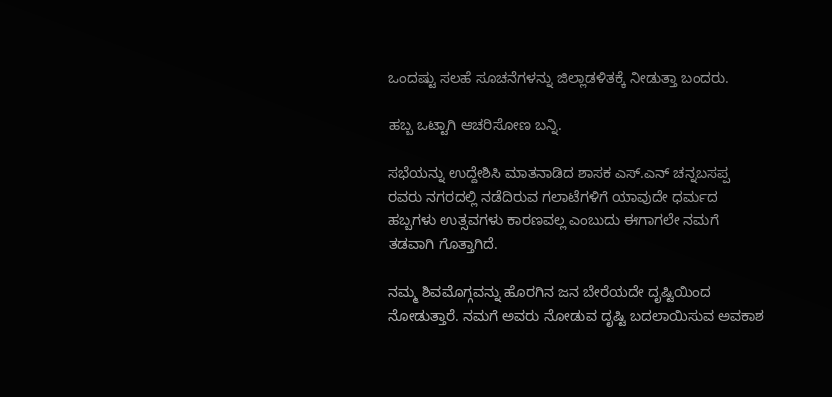ಒಂದಷ್ಟು ಸಲಹೆ ಸೂಚನೆಗಳನ್ನು ಜಿಲ್ಲಾಡಳಿತಕ್ಕೆ ನೀಡುತ್ತಾ ಬಂದರು.

ಹಬ್ಬ ಒಟ್ಟಾಗಿ ಆಚರಿಸೋಣ ಬನ್ನಿ.

ಸಭೆಯನ್ನು ಉದ್ದೇಶಿಸಿ ಮಾತನಾಡಿದ ಶಾಸಕ ಎಸ್.ಎನ್ ಚನ್ನಬಸಪ್ಪ ರವರು ನಗರದಲ್ಲಿ ನಡೆದಿರುವ ಗಲಾಟೆಗಳಿಗೆ ಯಾವುದೇ ಧರ್ಮದ ಹಬ್ಬಗಳು ಉತ್ಸವಗಳು ಕಾರಣವಲ್ಲ ಎಂಬುದು ಈಗಾಗಲೇ ನಮಗೆ ತಡವಾಗಿ ಗೊತ್ತಾಗಿದೆ.

ನಮ್ಮ ಶಿವಮೊಗ್ಗವನ್ನು ಹೊರಗಿನ ಜನ ಬೇರೆಯದೇ ದೃಷ್ಟಿಯಿಂದ ನೋಡುತ್ತಾರೆ. ನಮಗೆ ಅವರು ನೋಡುವ ದೃಷ್ಟಿ ಬದಲಾಯಿಸುವ ಅವಕಾಶ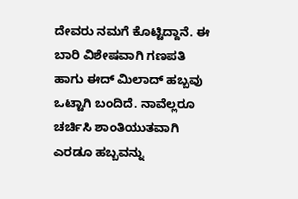ದೇವರು ನಮಗೆ ಕೊಟ್ಟಿದ್ದಾನೆ. ಈ ಬಾರಿ ವಿಶೇಷವಾಗಿ ಗಣಪತಿ ಹಾಗು ಈದ್ ಮಿಲಾದ್ ಹಬ್ಬವು ಒಟ್ಟಾಗಿ ಬಂದಿದೆ. ನಾವೆಲ್ಲರೂ ಚರ್ಚಿಸಿ ಶಾಂತಿಯುತವಾಗಿ ಎರಡೂ ಹಬ್ಬವನ್ನು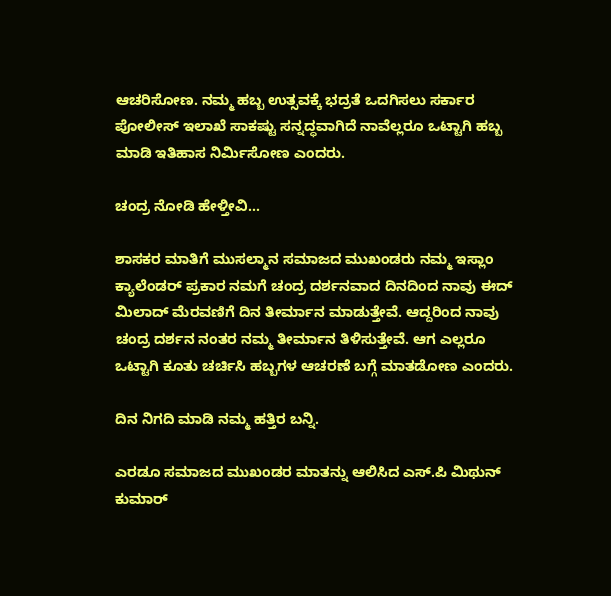ಆಚರಿಸೋಣ. ನಮ್ಮ ಹಬ್ಬ ಉತ್ಸವಕ್ಕೆ ಭದ್ರತೆ ಒದಗಿಸಲು ಸರ್ಕಾರ ಪೋಲೀಸ್ ಇಲಾಖೆ ಸಾಕಷ್ಟು ಸನ್ನದ್ಧವಾಗಿದೆ ನಾವೆಲ್ಲರೂ ಒಟ್ಟಾಗಿ ಹಬ್ಬ ಮಾಡಿ ಇತಿಹಾಸ ನಿರ್ಮಿಸೋಣ ಎಂದರು.

ಚಂದ್ರ ನೋಡಿ ಹೇಳ್ತೀವಿ…

ಶಾಸಕರ ಮಾತಿಗೆ ಮುಸಲ್ಮಾನ ಸಮಾಜದ ಮುಖಂಡರು ನಮ್ಮ ಇಸ್ಲಾಂ ಕ್ಯಾಲೆಂಡರ್ ಪ್ರಕಾರ ನಮಗೆ ಚಂದ್ರ ದರ್ಶನವಾದ ದಿನದಿಂದ ನಾವು ಈದ್ ಮಿಲಾದ್ ಮೆರವಣಿಗೆ ದಿನ ತೀರ್ಮಾನ ಮಾಡುತ್ತೇವೆ. ಆದ್ದರಿಂದ ನಾವು ಚಂದ್ರ ದರ್ಶನ ನಂತರ ನಮ್ಮ ತೀರ್ಮಾನ ತಿಳಿಸುತ್ತೇವೆ. ಆಗ ಎಲ್ಲರೂ ಒಟ್ಟಾಗಿ ಕೂತು ಚರ್ಚಿಸಿ ಹಬ್ಬಗಳ ಆಚರಣೆ ಬಗ್ಗೆ ಮಾತಡೋಣ ಎಂದರು.

ದಿನ ನಿಗದಿ ಮಾಡಿ ನಮ್ಮ ಹತ್ತಿರ ಬನ್ನಿ.

ಎರಡೂ ಸಮಾಜದ ಮುಖಂಡರ ಮಾತನ್ನು ಆಲಿಸಿದ ಎಸ್.ಪಿ ಮಿಥುನ್ ಕುಮಾರ್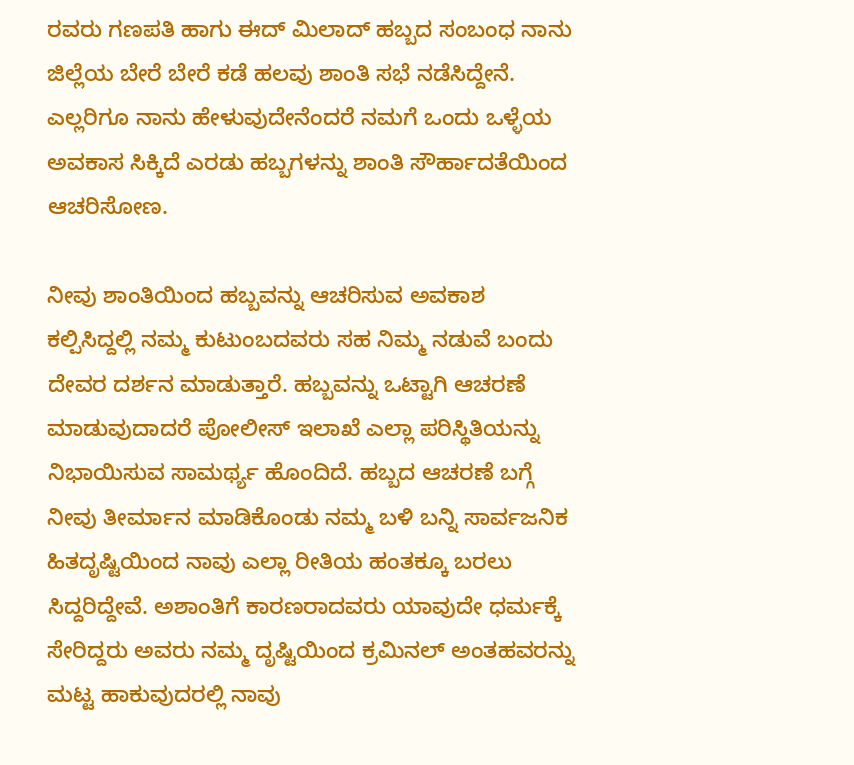ರವರು ಗಣಪತಿ ಹಾಗು ಈದ್ ಮಿಲಾದ್ ಹಬ್ಬದ ಸಂಬಂಧ ನಾನು ಜಿಲ್ಲೆಯ ಬೇರೆ ಬೇರೆ ಕಡೆ ಹಲವು ಶಾಂತಿ ಸಭೆ ನಡೆಸಿದ್ದೇನೆ‌. ಎಲ್ಲರಿಗೂ ನಾನು ಹೇಳುವುದೇನೆಂದರೆ ನಮಗೆ ಒಂದು ಒಳ್ಳೆಯ ಅವಕಾಸ ಸಿಕ್ಕಿದೆ ಎರಡು ಹಬ್ಬಗಳನ್ನು ಶಾಂತಿ ಸೌರ್ಹಾದತೆಯಿಂದ ಆಚರಿಸೋಣ.

ನೀವು ಶಾಂತಿಯಿಂದ ಹಬ್ಬವನ್ನು ಆಚರಿಸುವ ಅವಕಾಶ ಕಲ್ಪಿಸಿದ್ದಲ್ಲಿ ನಮ್ಮ ಕುಟುಂಬದವರು ಸಹ ನಿಮ್ಮ ನಡುವೆ ಬಂದು ದೇವರ ದರ್ಶನ ಮಾಡುತ್ತಾರೆ. ಹಬ್ಬವನ್ನು ಒಟ್ಟಾಗಿ ಆಚರಣೆ ಮಾಡುವುದಾದರೆ ಪೋಲೀಸ್ ಇಲಾಖೆ ಎಲ್ಲಾ ಪರಿಸ್ಥಿತಿಯನ್ನು ನಿಭಾಯಿಸುವ ಸಾಮರ್ಥ್ಯ ಹೊಂದಿದೆ. ಹಬ್ಬದ ಆಚರಣೆ ಬಗ್ಗೆ ನೀವು ತೀರ್ಮಾನ ಮಾಡಿಕೊಂಡು ನಮ್ಮ ಬಳಿ ಬನ್ನಿ ಸಾರ್ವಜನಿಕ ಹಿತದೃಷ್ಟಿಯಿಂದ ನಾವು ಎಲ್ಲಾ ರೀತಿಯ ಹಂತಕ್ಕೂ ಬರಲು ಸಿದ್ದರಿದ್ದೇವೆ. ಅಶಾಂತಿಗೆ ಕಾರಣರಾದವರು ಯಾವುದೇ ಧರ್ಮಕ್ಕೆ ಸೇರಿದ್ದರು ಅವರು ನಮ್ಮ ದೃಷ್ಟಿಯಿಂದ ಕ್ರಮಿನಲ್ ಅಂತಹವರನ್ನು ಮಟ್ಟ ಹಾಕುವುದರಲ್ಲಿ ನಾವು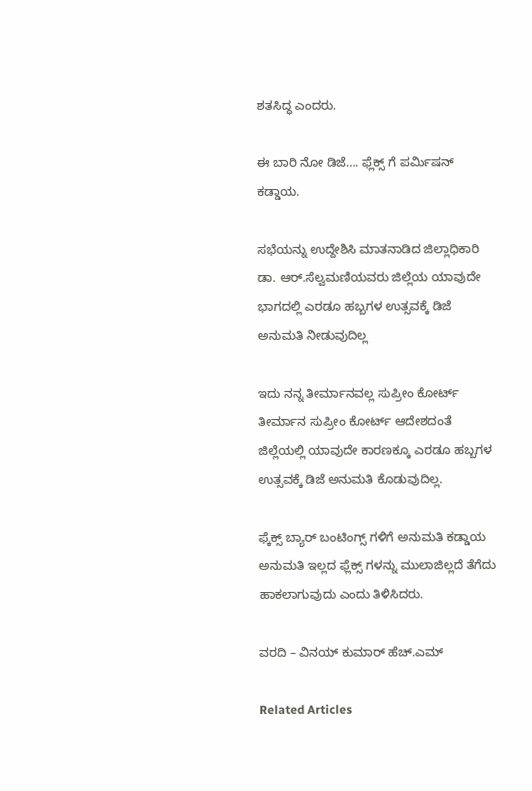ಶತಸಿದ್ಧ ಎಂದರು.

ಈ ಬಾರಿ ನೋ ಡಿಜೆ…. ಫ್ಲೆಕ್ಸ್ ಗೆ ಪರ್ಮಿಷನ್ ಕಡ್ಡಾಯ.

ಸಭೆಯನ್ನು ಉದ್ದೇಶಿಸಿ ಮಾತನಾಡಿದ ಜಿಲ್ಲಾಧಿಕಾರಿ ಡಾ‌. ಆರ್.ಸೆಲ್ವಮಣಿಯವರು ಜಿಲ್ಲೆಯ ಯಾವುದೇ ಭಾಗದಲ್ಲಿ ಎರಡೂ ಹಬ್ಬಗಳ ಉತ್ಸವಕ್ಕೆ ಡಿಜೆ ಅನುಮತಿ ನೀಡುವುದಿಲ್ಲ

ಇದು ನನ್ನ ತೀರ್ಮಾನವಲ್ಲ ಸುಪ್ರೀಂ ಕೋರ್ಟ್ ತೀರ್ಮಾನ ಸುಪ್ರೀಂ ಕೋರ್ಟ್ ಆದೇಶದಂತೆ ಜಿಲ್ಲೆಯಲ್ಲಿ ಯಾವುದೇ ಕಾರಣಕ್ಕೂ ಎರಡೂ ಹಬ್ಬಗಳ ಉತ್ಸವಕ್ಕೆ ಡಿಜೆ ಅನುಮತಿ ಕೊಡುವುದಿಲ್ಲ.

ಫ್ಕೆಕ್ಸ್ ಬ್ಯಾರ್ ಬಂಟಿಂಗ್ಸ್ ಗಳಿಗೆ ಅನುಮತಿ ಕಡ್ಡಾಯ ‌ ಅನುಮತಿ ಇಲ್ಲದ ಫ್ಲೆಕ್ಸ್ ಗಳನ್ನು ಮುಲಾಜಿಲ್ಲದೆ ತೆಗೆದು ಹಾಕಲಾಗುವುದು ಎಂದು ತಿಳಿಸಿದರು.

ವರದಿ – ವಿನಯ್ ಕುಮಾರ್ ಹೆಚ್.ಎಮ್

Related Articles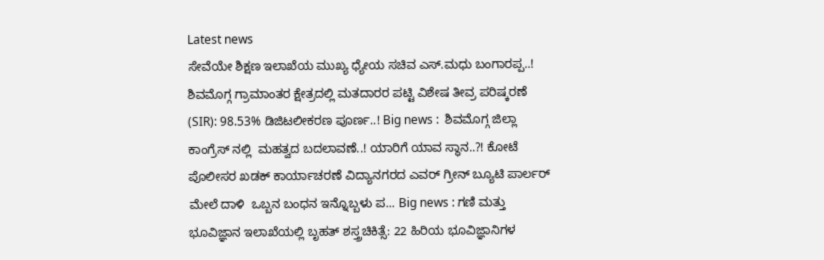Latest news
ಸೇವೆಯೇ ಶಿಕ್ಷಣ ಇಲಾಖೆಯ ಮುಖ್ಯ ಧ್ಯೇಯ ಸಚಿವ ಎಸ್.ಮಧು ಬಂಗಾರಪ್ಪ..! ಶಿವಮೊಗ್ಗ ಗ್ರಾಮಾಂತರ ಕ್ಷೇತ್ರದಲ್ಲಿ ಮತದಾರರ ಪಟ್ಟಿ ವಿಶೇಷ ತೀವ್ರ ಪರಿಷ್ಕರಣೆ (SIR): 98.53% ಡಿಜಿಟಲೀಕರಣ ಪೂರ್ಣ..! Big news :  ಶಿವಮೊಗ್ಗ ಜಿಲ್ಲಾ ಕಾಂಗ್ರೆಸ್ ನಲ್ಲಿ  ಮಹತ್ವದ ಬದಲಾವಣೆ..! ಯಾರಿಗೆ ಯಾವ ಸ್ಥಾನ..?! ಕೋಟೆ ಪೊಲೀಸರ ಖಡಕ್ ಕಾರ್ಯಾಚರಣೆ ವಿದ್ಯಾನಗರದ ಎವರ್ ಗ್ರೀನ್ ಬ್ಯೂಟಿ ಪಾರ್ಲರ್ ಮೇಲೆ ದಾಳಿ  ಒಬ್ಬನ ಬಂಧನ ಇನ್ನೊಬ್ಬಳು ಪ... Big news : ಗಣಿ ಮತ್ತು ಭೂವಿಜ್ಞಾನ ಇಲಾಖೆಯಲ್ಲಿ ಬೃಹತ್ ಶಸ್ತ್ರಚಿಕಿತ್ಸೆ: 22 ಹಿರಿಯ ಭೂವಿಜ್ಞಾನಿಗಳ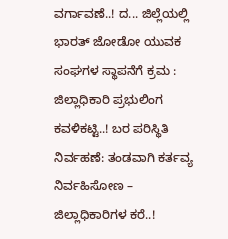ವರ್ಗಾವಣೆ..! ದ... ಜಿಲ್ಲೆಯಲ್ಲಿ ಭಾರತ್ ಜೋಡೋ ಯುವಕ ಸಂಘಗಳ ಸ್ಥಾಪನೆಗೆ ಕ್ರಮ : ಜಿಲ್ಲಾಧಿಕಾರಿ ಪ್ರಭುಲಿಂಗ ಕವಳಿಕಟ್ಟಿ..! ಬರ ಪರಿಸ್ಥಿತಿ ನಿರ್ವಹಣೆ: ತಂಡವಾಗಿ ಕರ್ತವ್ಯ ನಿರ್ವಹಿಸೋಣ – ಜಿಲ್ಲಾಧಿಕಾರಿಗಳ ಕರೆ..!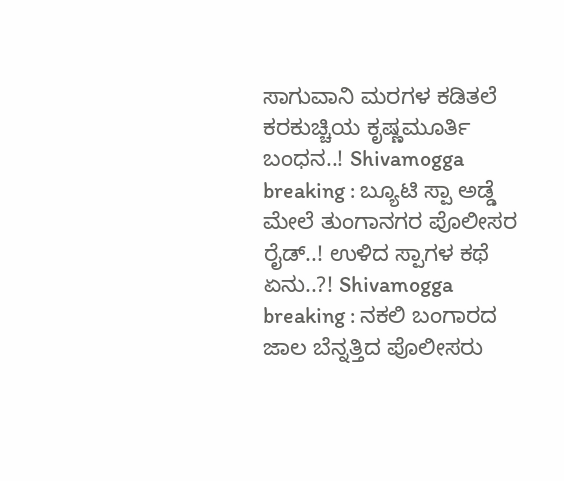ಸಾಗುವಾನಿ ಮರಗಳ ಕಡಿತಲೆ ಕರಕುಚ್ಚಿಯ ಕೃಷ್ಣಮೂರ್ತಿ ಬಂಧನ..! Shivamogga breaking : ಬ್ಯೂಟಿ ಸ್ಪಾ ಅಡ್ಡೆ ಮೇಲೆ ತುಂಗಾನಗರ ಪೊಲೀಸರ ರೈಡ್..! ಉಳಿದ ಸ್ಪಾಗಳ ಕಥೆ ಏನು..?! Shivamogga breaking : ನಕಲಿ ಬಂಗಾರದ ಜಾಲ ಬೆನ್ನತ್ತಿದ ಪೊಲೀಸರು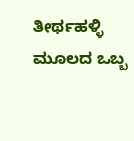ತೀರ್ಥಹಳ್ಳಿ ಮೂಲದ ಒಬ್ಬ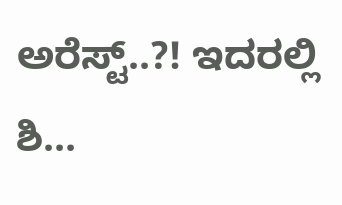ಅರೆಸ್ಟ್..?! ಇದರಲ್ಲಿ ಶಿ...